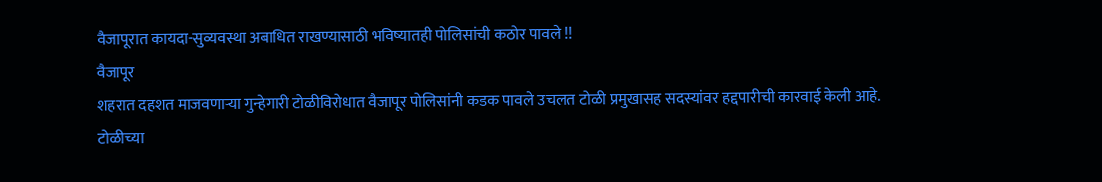वैजापूरात कायदा-सुव्यवस्था अबाधित राखण्यासाठी भविष्यातही पोलिसांची कठोर पावले !!
वैजापूर
शहरात दहशत माजवणाऱ्या गुन्हेगारी टोळीविरोधात वैजापूर पोलिसांनी कडक पावले उचलत टोळी प्रमुखासह सदस्यांवर हद्दपारीची कारवाई केली आहे. टोळीच्या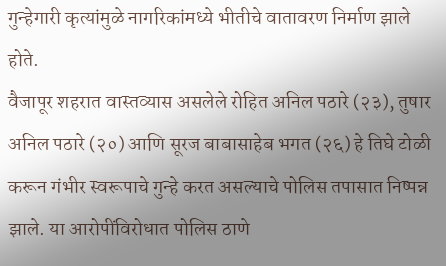गुन्हेगारी कृत्यांमुळे नागरिकांमध्ये भीतीचे वातावरण निर्माण झाले होते.
वैजापूर शहरात वास्तव्यास असलेले रोहित अनिल पठारे (२३), तुषार अनिल पठारे (२०) आणि सूरज बाबासाहेब भगत (२६) हे तिघे टोळी करून गंभीर स्वरूपाचे गुन्हे करत असल्याचे पोलिस तपासात निष्पन्न झाले. या आरोपींविरोधात पोलिस ठाणे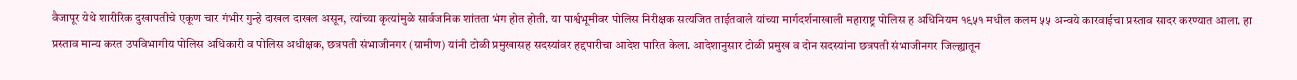वैजापूर येथे शारीरिक दुखापतीचे एकूण चार गंभीर गुन्हे दाखल दाखल असून, त्यांच्या कृत्यांमुळे सार्वजनिक शांतता भंग होत होती. या पार्श्वभूमीवर पोलिस निरीक्षक सत्यजित ताईतवाले यांच्या मार्गदर्शनाखाली महाराष्ट्र पोलिस ह अधिनियम १९५१ मधील कलम ५५ अन्वये कारवाईचा प्रस्ताव सादर करण्यात आला. हा प्रस्ताव मान्य करत उपविभागीय पोलिस अधिकारी व पोलिस अधीक्षक, छत्रपती संभाजीनगर (ग्रामीण) यांनी टोळी प्रमुखासह सदस्यांवर हद्दपारीचा आदेश पारित केला. आदेशानुसार टोळी प्रमुख व दोन सदस्यांना छत्रपती संभाजीनगर जिल्ह्यातून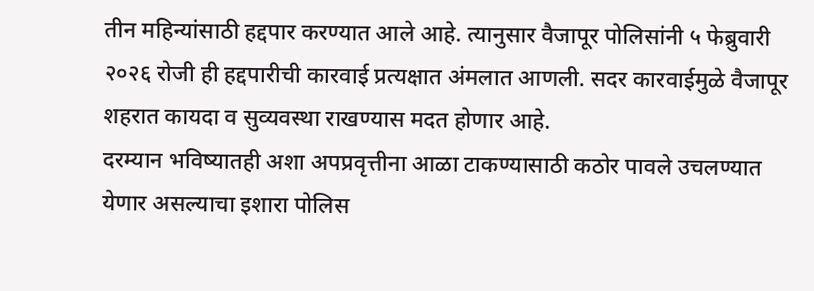तीन महिन्यांसाठी हद्दपार करण्यात आले आहे. त्यानुसार वैजापूर पोलिसांनी ५ फेब्रुवारी २०२६ रोजी ही हद्दपारीची कारवाई प्रत्यक्षात अंमलात आणली. सदर कारवाईमुळे वैजापूर शहरात कायदा व सुव्यवस्था राखण्यास मदत होणार आहे.
दरम्यान भविष्यातही अशा अपप्रवृत्तीना आळा टाकण्यासाठी कठोर पावले उचलण्यात येणार असल्याचा इशारा पोलिस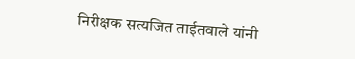निरीक्षक सत्यजित ताईतवाले यांनी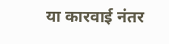या कारवाई नंतर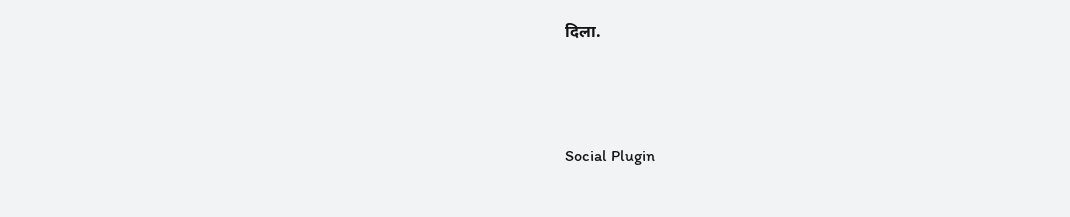दिला.




Social Plugin